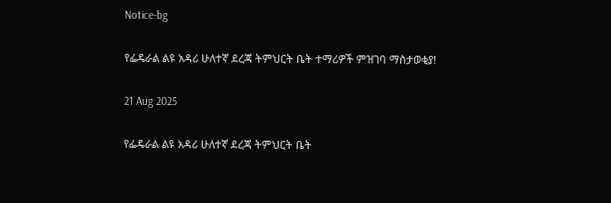Notice-bg

የፌዴራል ልዩ አዳሪ ሁለተኛ ደረጃ ትምህርት ቤት ተማሪዎች ምዝገባ ማስታወቂያ!

21 Aug 2025

የፌዴራል ልዩ አዳሪ ሁለተኛ ደረጃ ትምህርት ቤት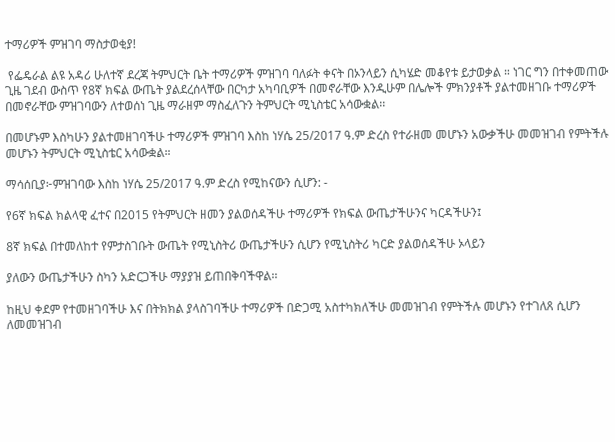ተማሪዎች ምዝገባ ማስታወቂያ!

 የፌዴራል ልዩ አዳሪ ሁለተኛ ደረጃ ትምህርት ቤት ተማሪዎች ምዝገባ ባለፉት ቀናት በኦንላይን ሲካሄድ መቆየቱ ይታወቃል ። ነገር ግን በተቀመጠው ጊዜ ገደብ ውስጥ የ8ኛ ክፍል ውጤት ያልደረሰላቸው በርካታ አካባቢዎች በመኖራቸው እንዲሁም በሌሎች ምክንያቶች ያልተመዘገቡ ተማሪዎች በመኖራቸው ምዝገባውን ለተወሰነ ጊዜ ማራዘም ማስፈለጉን ትምህርት ሚኒስቴር አሳውቋል፡፡

በመሆኑም እስካሁን ያልተመዘገባችሁ ተማሪዎች ምዝገባ እስከ ነሃሴ 25/2017 ዓ.ም ድረስ የተራዘመ መሆኑን አውቃችሁ መመዝገብ የምትችሉ መሆኑን ትምህርት ሚኒስቴር አሳውቋል።

ማሳሰቢያ፦ምዝገባው እስከ ነሃሴ 25/2017 ዓ.ም ድረስ የሚከናውን ሲሆን: -

የ6ኛ ክፍል ክልላዊ ፈተና በ2015 የትምህርት ዘመን ያልወሰዳችሁ ተማሪዎች የክፍል ውጤታችሁንና ካርዳችሁን፤

8ኛ ክፍል በተመለከተ የምታስገቡት ውጤት የሚኒስትሪ ውጤታችሁን ሲሆን የሚኒስትሪ ካርድ ያልወሰዳችሁ ኦላይን

ያለውን ውጤታችሁን ስካን አድርጋችሁ ማያያዝ ይጠበቅባችዋል፡፡

ከዚህ ቀደም የተመዘገባችሁ እና በትክክል ያላስገባችሁ ተማሪዎች በድጋሚ አስተካክለችሁ መመዝገብ የምትችሉ መሆኑን የተገለጸ ሲሆን ለመመዝገብ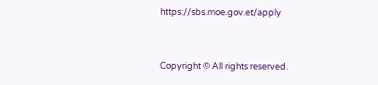https://sbs.moe.gov.et/apply


Copyright © All rights reserved.